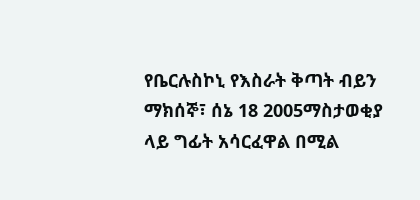የቤርሉስኮኒ የእስራት ቅጣት ብይን
ማክሰኞ፣ ሰኔ 18 2005ማስታወቂያ
ላይ ግፊት አሳርፈዋል በሚል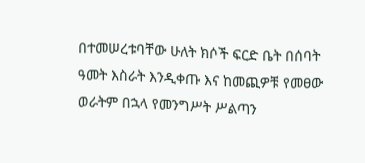በተመሠረቱባቸው ሁለት ክሶች ፍርድ ቤት በሰባት ዓመት እስራት እንዲቀጡ እና ከመጪዎቹ የመፀው ወራትም በኋላ የመንግሥት ሥልጣን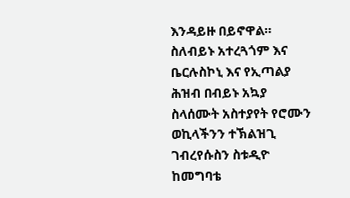እንዳይዙ በይኖዋል።
ስለብይኑ አተረጓጎም እና ቤርሉስኮኒ እና የኢጣልያ ሕዝብ በብይኑ አኳያ ስላሰሙት አስተያየት የሮሙን ወኪላችንን ተኽልዝጊ ገብረየሱስን ስቱዲዮ ከመግባቴ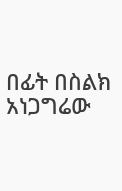በፊት በስልክ አነጋግሬው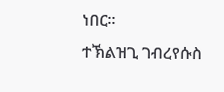ነበር።
ተኽልዝጊ ገብረየሱስ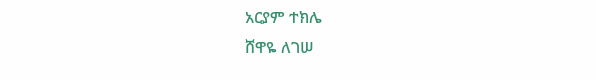አርያም ተክሌ
ሸዋዬ ለገሠ